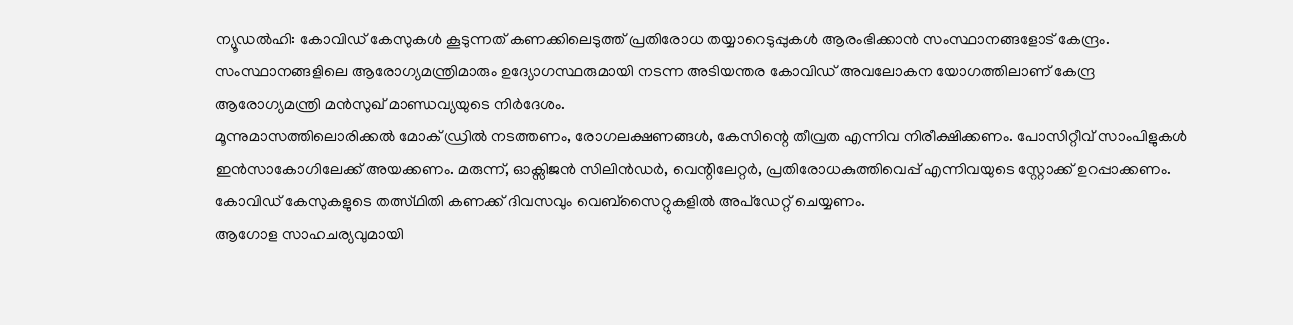ന്യൂഡൽഹി: കോവിഡ് കേസുകൾ കൂടുന്നത് കണക്കിലെടുത്ത് പ്രതിരോധ തയ്യാറെടുപ്പുകൾ ആരംഭിക്കാൻ സംസ്ഥാനങ്ങളോട് കേന്ദ്രം. സംസ്ഥാനങ്ങളിലെ ആരോഗ്യമന്ത്രിമാരും ഉദ്യോഗസ്ഥരുമായി നടന്ന അടിയന്തര കോവിഡ് അവലോകന യോഗത്തിലാണ് കേന്ദ്ര ആരോഗ്യമന്ത്രി മൻസുഖ് മാണ്ഡവ്യയുടെ നിർദേശം.
മൂന്നുമാസത്തിലൊരിക്കൽ മോക് ഡ്രിൽ നടത്തണം, രോഗലക്ഷണങ്ങൾ, കേസിന്റെ തീവ്രത എന്നിവ നിരീക്ഷിക്കണം. പോസിറ്റീവ് സാംപിളുകൾ ഇൻസാകോഗിലേക്ക് അയക്കണം. മരുന്ന്, ഓക്സിജൻ സിലിൻഡർ, വെന്റിലേറ്റർ, പ്രതിരോധകുത്തിവെപ്പ് എന്നിവയുടെ സ്റ്റോക്ക് ഉറപ്പാക്കണം. കോവിഡ് കേസുകളുടെ തത്സ്ഥിതി കണക്ക് ദിവസവും വെബ്സൈറ്റുകളിൽ അപ്ഡേറ്റ് ചെയ്യണം.
ആഗോള സാഹചര്യവുമായി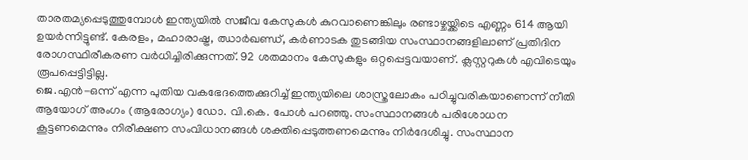താരതമ്യപ്പെടുത്തുമ്പോൾ ഇന്ത്യയിൽ സജീവ കേസുകൾ കുറവാണെങ്കിലും രണ്ടാഴ്ചയ്ക്കിടെ എണ്ണം 614 ആയി ഉയർന്നിട്ടുണ്ട്. കേരളം, മഹാരാഷ്ട്ര, ഝാർഖണ്ഡ്, കർണാടക തുടങ്ങിയ സംസ്ഥാനങ്ങളിലാണ് പ്രതിദിന രോഗസ്ഥിരീകരണ വർധിച്ചിരിക്കുന്നത്. 92 ശതമാനം കേസുകളും ഒറ്റപ്പെട്ടവയാണ്. ക്ലസ്റ്ററുകൾ എവിടെയും രൂപപ്പെട്ടിട്ടില്ല.
ജെ.എൻ-ഒന്ന് എന്ന പുതിയ വകഭേദത്തെക്കുറിച്ച് ഇന്ത്യയിലെ ശാസ്ത്രലോകം പഠിച്ചുവരികയാണെന്ന് നീതി ആയോഗ് അംഗം (ആരോഗ്യം) ഡോ. വി.കെ. പോൾ പറഞ്ഞു. സംസ്ഥാനങ്ങൾ പരിശോധന കൂട്ടണമെന്നും നിരീക്ഷണ സംവിധാനങ്ങൾ ശക്തിപ്പെടുത്തണമെന്നും നിർദേശിച്ചു. സംസ്ഥാന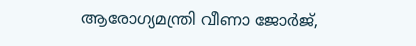ആരോഗ്യമന്ത്രി വീണാ ജോർജ്,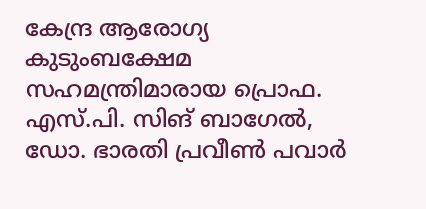കേന്ദ്ര ആരോഗ്യ കുടുംബക്ഷേമ സഹമന്ത്രിമാരായ പ്രൊഫ. എസ്.പി. സിങ് ബാഗേൽ, ഡോ. ഭാരതി പ്രവീൺ പവാർ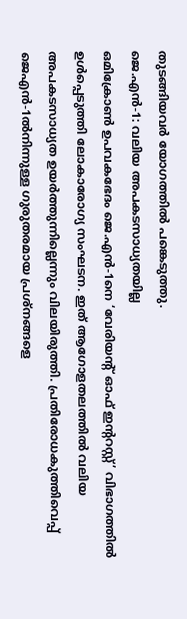തുടങ്ങിയവർ യോഗത്തിൽ പങ്കെടുത്തു.
ജെ.എൻ-1: വലിയ അപകടസാധ്യതയില്ല
ഒമിക്രോൺ ഉപവകഭേദം ജെ.എൻ-1നെ ‘വേരിയന്റ് ഓഫ് ഇന്ററസ്റ്റ്’ വിഭാഗത്തിൽ ഉൾപ്പെടുത്തി ലോകാരോഗ്യ സംഘടന. ഇത് ആഗോളതലത്തിൽ വലിയ അപകടസാധ്യത ഉയർത്തുന്നില്ലെന്നും വിലയിരുത്തി. പ്രതിരോധകുത്തിവെപ്പ് ജെഎൻ-1ൽനിന്നുള്ള ഗുരുതരമായ പ്രശ്നങ്ങളെ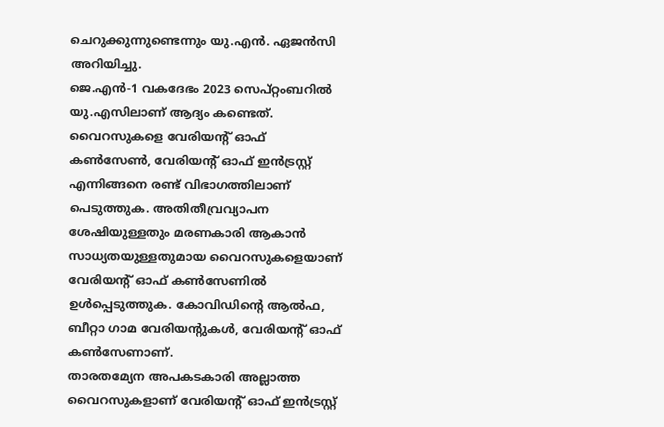ചെറുക്കുന്നുണ്ടെന്നും യു.എൻ. ഏജൻസി അറിയിച്ചു.
ജെ.എൻ-1 വകദേഭം 2023 സെപ്റ്റംബറിൽ യു.എസിലാണ് ആദ്യം കണ്ടെത്. വൈറസുകളെ വേരിയന്റ് ഓഫ് കൺസേൺ, വേരിയന്റ് ഓഫ് ഇൻട്രസ്റ്റ് എന്നിങ്ങനെ രണ്ട് വിഭാഗത്തിലാണ് പെടുത്തുക. അതിതീവ്രവ്യാപന ശേഷിയുള്ളതും മരണകാരി ആകാൻ സാധ്യതയുള്ളതുമായ വൈറസുകളെയാണ് വേരിയന്റ് ഓഫ് കൺസേണിൽ ഉൾപ്പെടുത്തുക. കോവിഡിന്റെ ആൽഫ, ബീറ്റാ ഗാമ വേരിയന്റുകൾ, വേരിയന്റ് ഓഫ് കൺസേണാണ്.
താരതമ്യേന അപകടകാരി അല്ലാത്ത വൈറസുകളാണ് വേരിയന്റ് ഓഫ് ഇൻട്രസ്റ്റ്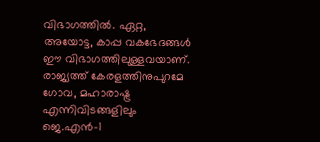വിഭാഗത്തിൽ. ഏറ്റ, അയോട്ട, കാപ്പ വകഭേദങ്ങൾ ഈ വിഭാഗത്തിലുള്ളവയാണ്. രാജ്യത്ത് കേരളത്തിനുപുറമേ ഗോവ, മഹാരാഷ്ട്ര എന്നിവിടങ്ങളിലും ജെ.എൻ-1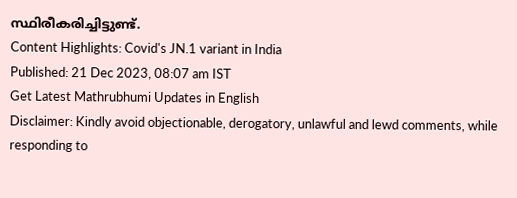സ്ഥിരീകരിച്ചിട്ടുണ്ട്.
Content Highlights: Covid's JN.1 variant in India
Published: 21 Dec 2023, 08:07 am IST
Get Latest Mathrubhumi Updates in English
Disclaimer: Kindly avoid objectionable, derogatory, unlawful and lewd comments, while responding to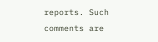reports. Such comments are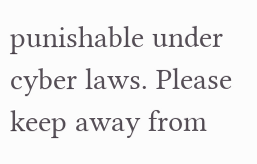punishable under cyber laws. Please keep away from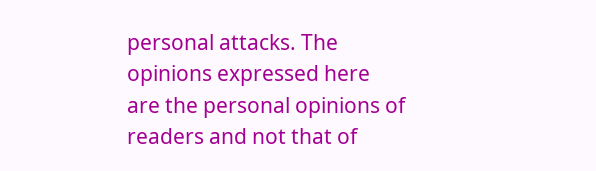personal attacks. The opinions expressed here are the personal opinions of readers and not that of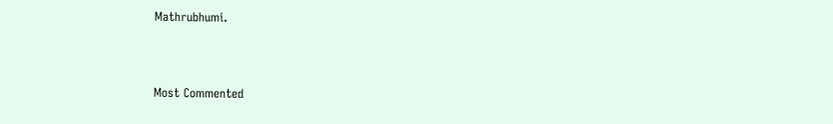Mathrubhumi.



Most Commented